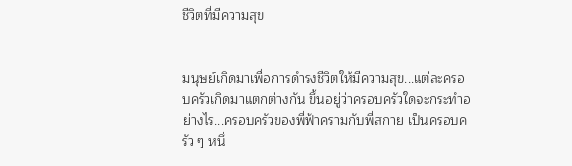ชีวิตที่มีความสุข


มนุษย์เกิดมาเพื่อการดำรงชีวิตให้มีความสุข...แต่ละครอบครัวเกิดมาแตกต่างกัน ขึ้นอยู่ว่าครอบครัวใดจะกระทำอย่างไร...ครอบครัวของพี่ฟ้าครามกับพี่สกาย เป็นครอบครัว ๆ หนึ่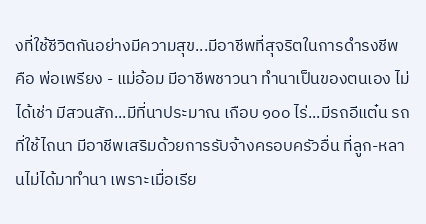งที่ใช้ชีวิตกันอย่างมีความสุข...มีอาชีพที่สุจริตในการดำรงชีพ คือ พ่อเพรียง - แม่อ้อม มีอาชีพชาวนา ทำนาเป็นของตนเอง ไม่ได้เช่า มีสวนสัก...มีที่นาประมาณ เกือบ ๑๐๐ ไร่...มีรถอีแต๋น รถที่ใช้ไถนา มีอาชีพเสริมด้วยการรับจ้างครอบครัวอื่น ที่ลูก-หลานไม่ได้มาทำนา เพราะเมื่อเรีย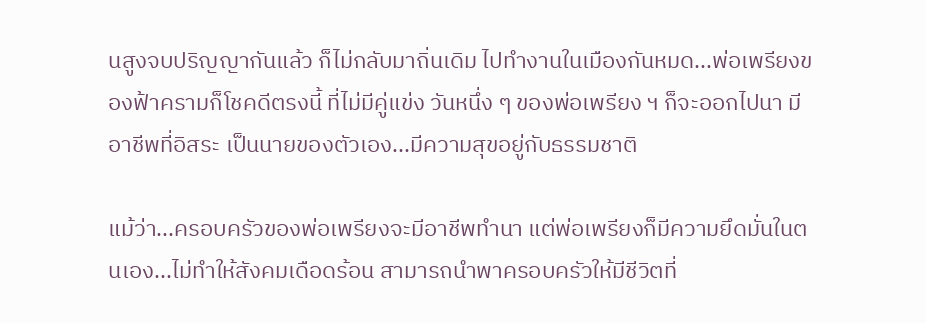นสูงจบปริญญากันแล้ว ก็ไม่กลับมาถิ่นเดิม ไปทำงานในเมืองกันหมด...พ่อเพรียงของฟ้าครามก็โชคดีตรงนี้ ที่ไม่มีคู่แข่ง วันหนึ่ง ๆ ของพ่อเพรียง ฯ ก็จะออกไปนา มีอาชีพที่อิสระ เป็นนายของตัวเอง...มีความสุขอยู่กับธรรมชาติ

แม้ว่า...ครอบครัวของพ่อเพรียงจะมีอาชีพทำนา แต่พ่อเพรียงก็มีความยึดมั่นในตนเอง...ไม่ทำให้สังคมเดือดร้อน สามารถนำพาครอบครัวให้มีชีวิตที่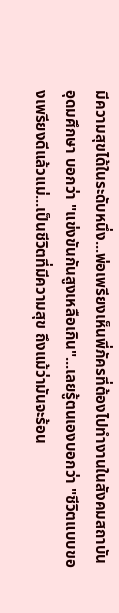มีความสุขได้ในระดับหนึ่ง...พ่อเพรียงเห็นพี่ภัครที่ต้องไปทำงานในสังคมสถาบันอุดมศึกษา บอกว่า "แข่งขันกันสูงเหลือเกิน"...เลยรู้ตนเองบอกว่า "ชีวิตแบบของเพรียงดีแล้วแม่...เป็นชีวิตที่มีความสุข ถึงแม้ว่ามันจะร้อน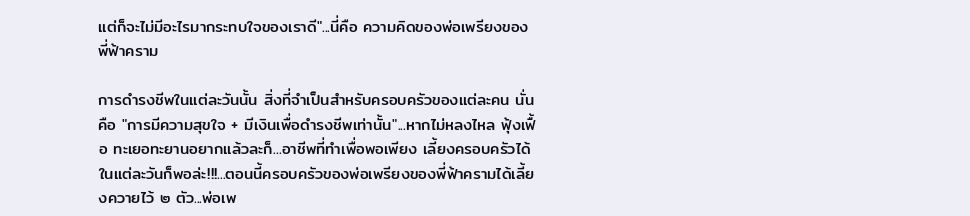แต่ก็จะไม่มีอะไรมากระทบใจของเราดี"...นี่คือ ความคิดของพ่อเพรียงของพี่ฟ้าคราม

การดำรงชีพในแต่ละวันนั้น สิ่งที่จำเป็นสำหรับครอบครัวของแต่ละคน นั่นคือ "การมีความสุขใจ + มีเงินเพื่อดำรงชีพเท่านั้น"...หากไม่หลงไหล ฟุ้งเฟื้อ ทะเยอทะยานอยากแล้วละก็...อาชีพที่ทำเพื่อพอเพียง เลี้ยงครอบครัวได้ในแต่ละวันก็พอล่ะ!!!...ตอนนี้ครอบครัวของพ่อเพรียงของพี่ฟ้าครามได้เลี้ยงควายไว้ ๒ ตัว...พ่อเพ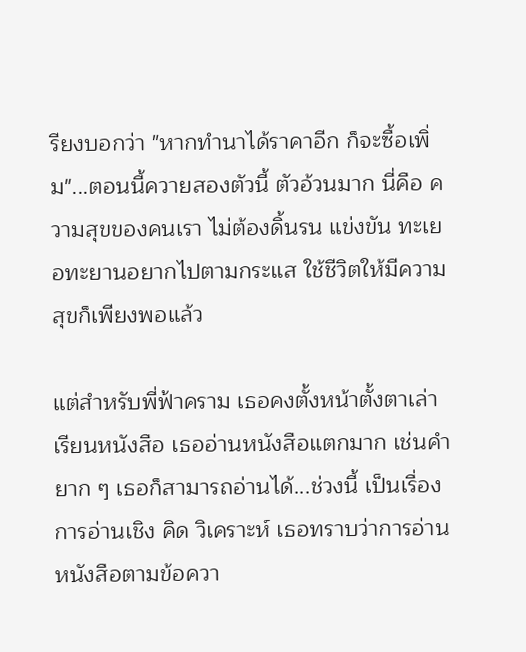รียงบอกว่า "หากทำนาได้ราคาอีก ก็จะซื้อเพิ่ม"...ตอนนี้ควายสองตัวนี้ ตัวอ้วนมาก นี่คือ ความสุขของคนเรา ไม่ต้องดิ้นรน แข่งขัน ทะเยอทะยานอยากไปตามกระแส ใช้ชีวิตให้มีความสุขก็เพียงพอแล้ว

แต่สำหรับพี่ฟ้าคราม เธอคงตั้งหน้าตั้งตาเล่าเรียนหนังสือ เธออ่านหนังสือแตกมาก เช่นคำยาก ๆ เธอก็สามารถอ่านได้...ช่วงนี้ เป็นเรื่องการอ่านเชิง คิด วิเคราะห์ เธอทราบว่าการอ่านหนังสือตามข้อควา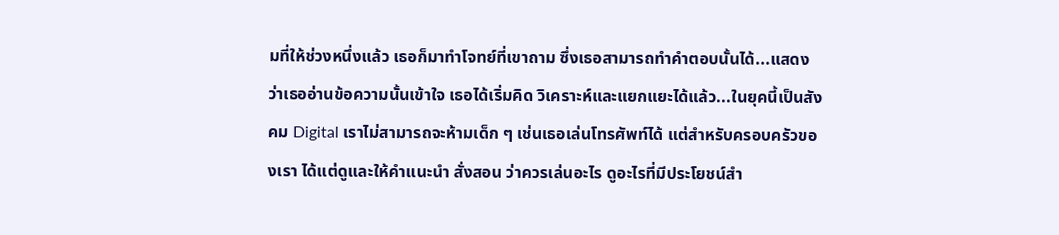มที่ให้ช่วงหนึ่งแล้ว เธอก็มาทำโจทย์ที่เขาถาม ซึ่งเธอสามารถทำคำตอบนั้นได้...แสดงว่าเธออ่านข้อความนั้นเข้าใจ เธอได้เริ่มคิด วิเคราะห์และแยกแยะได้แล้ว...ในยุคนี้เป็นสังคม Digital เราไม่สามารถจะห้ามเด็ก ๆ เช่นเธอเล่นโทรศัพท์ได้ แต่สำหรับครอบครัวของเรา ได้แต่ดูและให้คำแนะนำ สั่งสอน ว่าควรเล่นอะไร ดูอะไรที่มีประโยชน์สำ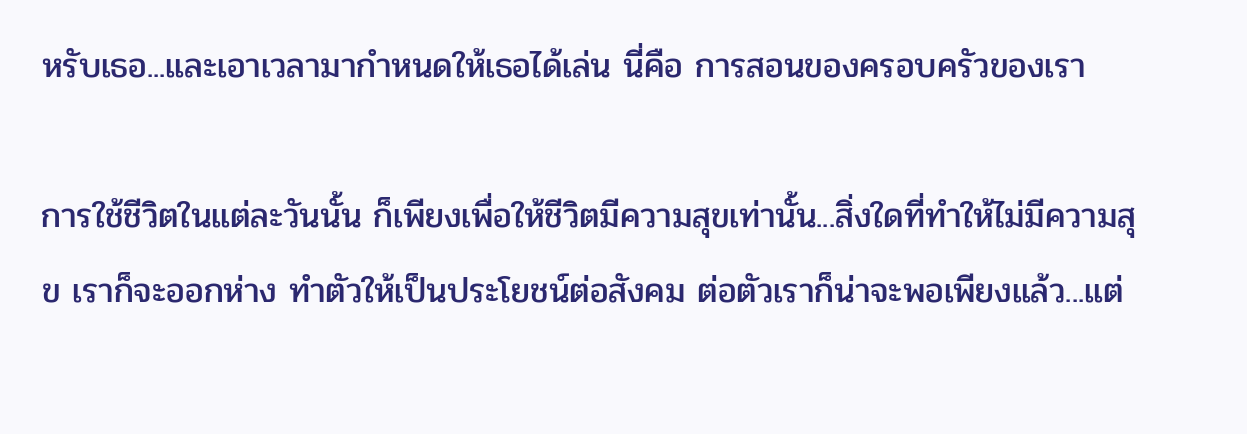หรับเธอ...และเอาเวลามากำหนดให้เธอได้เล่น นี่คือ การสอนของครอบครัวของเรา

การใช้ชีวิตในแต่ละวันนั้น ก็เพียงเพื่อให้ชีวิตมีความสุขเท่านั้น...สิ่งใดที่ทำให้ไม่มีความสุข เราก็จะออกห่าง ทำตัวให้เป็นประโยชน์ต่อสังคม ต่อตัวเราก็น่าจะพอเพียงแล้ว...แต่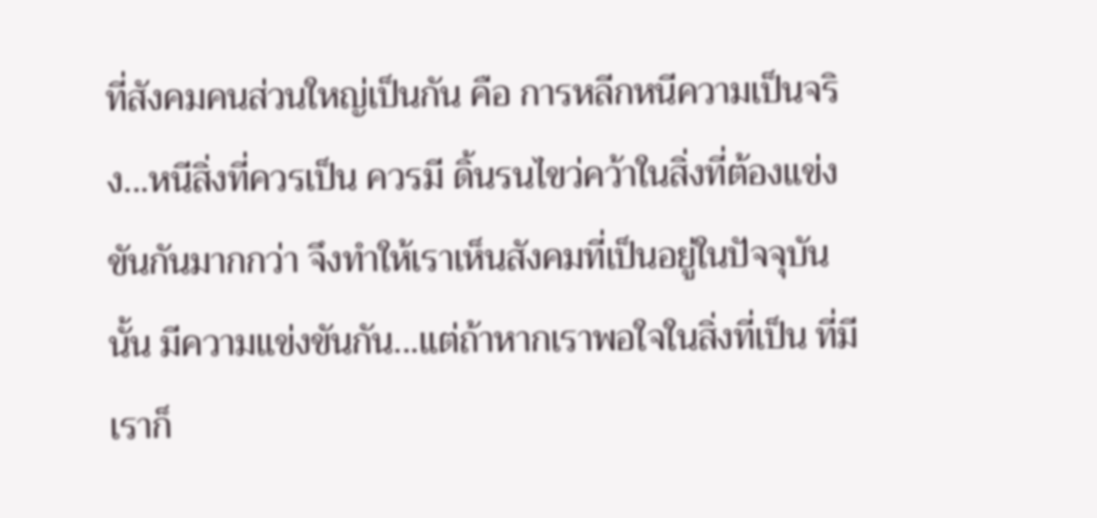ที่สังคมคนส่วนใหญ่เป็นกัน คือ การหลีกหนีความเป็นจริง...หนีสิ่งที่ควรเป็น ควรมี ดิ้นรนไขว่คว้าในสิ่งที่ต้องแข่งขันกันมากกว่า จึงทำให้เราเห็นสังคมที่เป็นอยู่ในปัจจุบันนั้น มีความแข่งขันกัน...แต่ถ้าหากเราพอใจในสิ่งที่เป็น ที่มี เราก็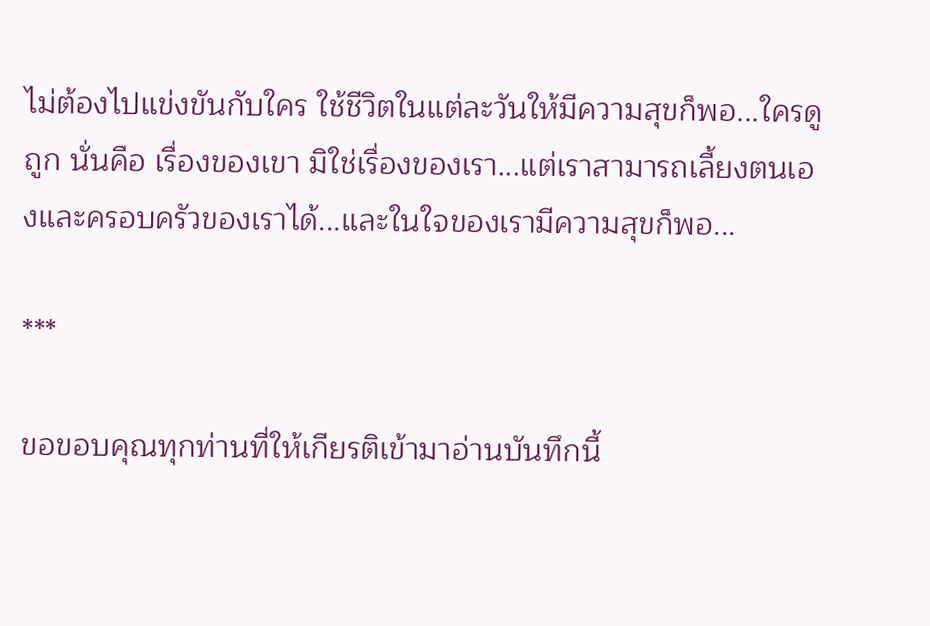ไม่ต้องไปแข่งขันกับใคร ใช้ชีวิตในแต่ละวันให้มีความสุขก็พอ...ใครดูถูก นั่นคือ เรื่องของเขา มิใช่เรื่องของเรา...แต่เราสามารถเลี้ยงตนเองและครอบครัวของเราได้...และในใจของเรามีความสุขก็พอ...

***

ขอขอบคุณทุกท่านที่ให้เกียรติเข้ามาอ่านบันทึกนี้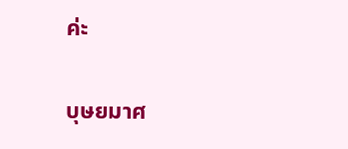ค่ะ

บุษยมาศ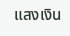แสงเงิน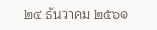๒๔ ธันวาคม ๒๕๖๑